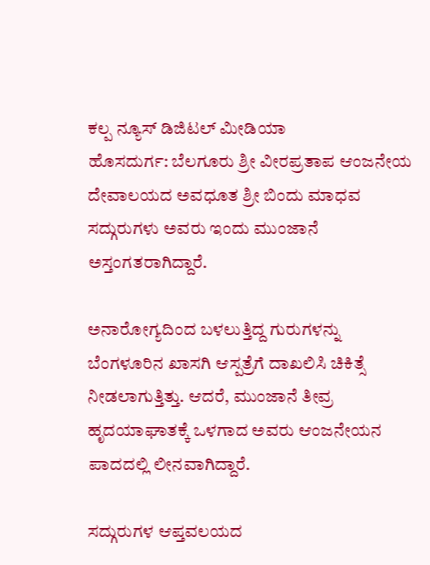ಕಲ್ಪ ನ್ಯೂಸ್ ಡಿಜಿಟಲ್ ಮೀಡಿಯಾ
ಹೊಸದುರ್ಗ: ಬೆಲಗೂರು ಶ್ರೀ ವೀರಪ್ರತಾಪ ಆಂಜನೇಯ ದೇವಾಲಯದ ಅವಧೂತ ಶ್ರೀ ಬಿಂದು ಮಾಧವ ಸದ್ಗುರುಗಳು ಅವರು ಇಂದು ಮುಂಜಾನೆ ಅಸ್ತಂಗತರಾಗಿದ್ದಾರೆ.

ಅನಾರೋಗ್ಯದಿಂದ ಬಳಲುತ್ತಿದ್ದ ಗುರುಗಳನ್ನು ಬೆಂಗಳೂರಿನ ಖಾಸಗಿ ಆಸ್ಪತ್ರೆಗೆ ದಾಖಲಿಸಿ ಚಿಕಿತ್ಸೆ ನೀಡಲಾಗುತ್ತಿತ್ತು. ಆದರೆ, ಮುಂಜಾನೆ ತೀವ್ರ ಹೃದಯಾಘಾತಕ್ಕೆ ಒಳಗಾದ ಅವರು ಆಂಜನೇಯನ ಪಾದದಲ್ಲಿ ಲೀನವಾಗಿದ್ದಾರೆ.

ಸದ್ಗುರುಗಳ ಆಪ್ತವಲಯದ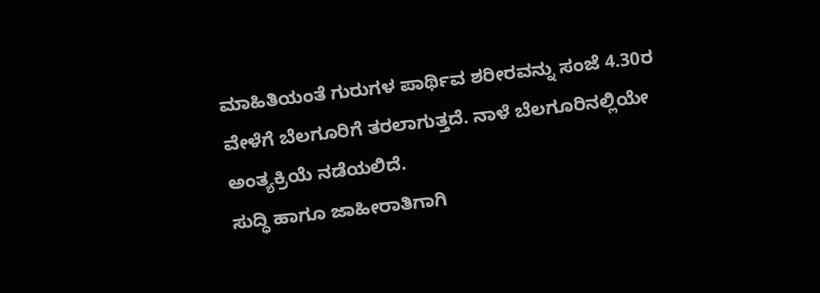ಮಾಹಿತಿಯಂತೆ ಗುರುಗಳ ಪಾರ್ಥಿವ ಶರೀರವನ್ನು ಸಂಜೆ 4.30ರ ವೇಳೆಗೆ ಬೆಲಗೂರಿಗೆ ತರಲಾಗುತ್ತದೆ. ನಾಳೆ ಬೆಲಗೂರಿನಲ್ಲಿಯೇ ಅಂತ್ಯಕ್ರಿಯೆ ನಡೆಯಲಿದೆ.
ಸುದ್ಧಿ ಹಾಗೂ ಜಾಹೀರಾತಿಗಾಗಿ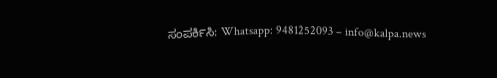ಸಂಪರ್ಕಿಸಿ: Whatsapp: 9481252093 – info@kalpa.news